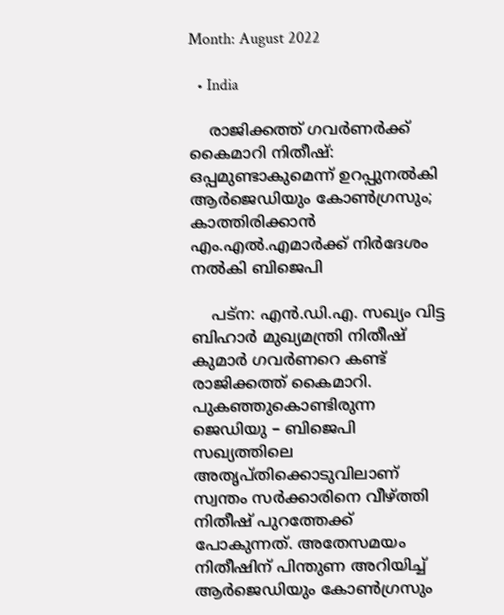Month: August 2022

  • India

    രാജിക്കത്ത് ഗവര്‍ണര്‍ക്ക് കൈമാറി നിതീഷ്: ഒപ്പമുണ്ടാകുമെന്ന് ഉറപ്പുനല്‍കി ആര്‍ജെഡിയും കോണ്‍ഗ്രസും; കാത്തിരിക്കാന്‍ എം.എല്‍.എമാര്‍ക്ക് നിര്‍ദേശം നല്‍കി ബിജെപി

    പട്‌ന: എന്‍.ഡി.എ. സഖ്യം വിട്ട ബിഹാര്‍ മുഖ്യമന്ത്രി നിതീഷ് കുമാര്‍ ഗവര്‍ണറെ കണ്ട് രാജിക്കത്ത് കൈമാറി. പുകഞ്ഞുകൊണ്ടിരുന്ന ജെഡിയു – ബിജെപി സഖ്യത്തിലെ അതൃപ്തിക്കൊടുവിലാണ് സ്വന്തം സര്‍ക്കാരിനെ വീഴ്ത്തി നിതീഷ് പുറത്തേക്ക് പോകുന്നത്. അതേസമയം നിതീഷിന് പിന്തുണ അറിയിച്ച് ആര്‍ജെഡിയും കോണ്‍ഗ്രസും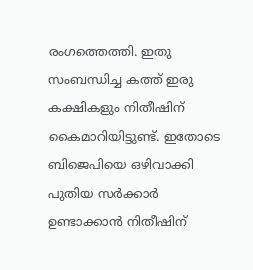രംഗത്തെത്തി. ഇതു സംബന്ധിച്ച കത്ത് ഇരു കക്ഷികളും നിതീഷിന് കൈമാറിയിട്ടുണ്ട്. ഇതോടെ ബിജെപിയെ ഒഴിവാക്കി പുതിയ സര്‍ക്കാര്‍ ഉണ്ടാക്കാന്‍ നിതീഷിന്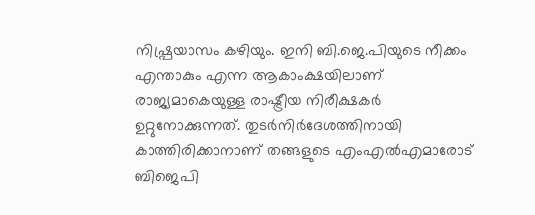നിഷ്പ്രയാസം കഴിയും. ഇനി ബി.ജെ.പിയുടെ നീക്കം എന്താകും എന്ന ആകാംക്ഷയിലാണ് രാജ്യമാകെയുള്ള രാഷ്ട്രീയ നിരീക്ഷകര്‍ ഉറ്റുനോക്കുന്നത്. തുടര്‍നിര്‍ദേശത്തിനായി കാത്തിരിക്കാനാണ് തങ്ങളുടെ എംഎല്‍എമാരോട് ബിജെപി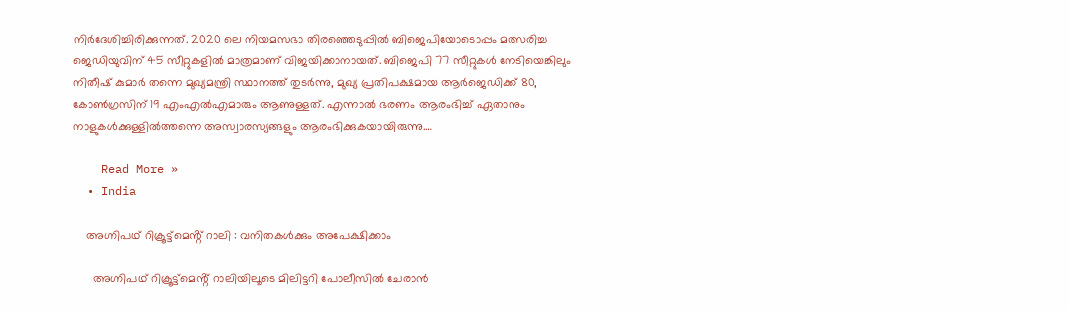നിര്‍ദേശിച്ചിരിക്കുന്നത്. 2020 ലെ നിയമസഭാ തിരഞ്ഞെടുപ്പില്‍ ബിജെപിയോടൊപ്പം മത്സരിച്ച ജെഡിയുവിന് 45 സീറ്റുകളില്‍ മാത്രമാണ് വിജയിക്കാനായത്. ബിജെപി 77 സീറ്റുകള്‍ നേടിയെങ്കിലും നിതീഷ് കുമാര്‍ തന്നെ മുഖ്യമന്ത്രി സ്ഥാനത്ത് തുടര്‍ന്നു, മുഖ്യ പ്രതിപക്ഷമായ ആര്‍ജെഡിക്ക് 80, കോണ്‍ഗ്രസിന് 19 എംഎല്‍എമാരും ആണുള്ളത്. എന്നാല്‍ ഭരണം ആരംഭിച്ച് ഏതാനും നാളുകള്‍ക്കുള്ളില്‍ത്തന്നെ അസ്വാരസ്യങ്ങളും ആരംഭിക്കുകയായിരുന്നു.…

    Read More »
  • India

    അഗ്നിപഥ് റിക്രൂട്ട്മെൻ്റ് റാലി : വനിതകൾക്കും അപേക്ഷിക്കാം

      അഗ്നിപഥ് റിക്രൂട്ട്മെൻ്റ് റാലിയിലൂടെ മിലിട്ടറി പോലീസിൽ ചേരാൻ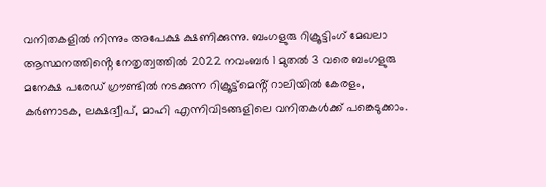വനിതകളിൽ നിന്നും അപേക്ഷ ക്ഷണിക്കുന്നു. ബംഗളുരു റിക്രൂട്ടിംഗ് മേഖലാ ആസ്ഥനത്തിൻ്റെ നേതൃത്വത്തിൽ 2022 നവംബർ 1 മുതൽ 3 വരെ ബംഗളുരു മനേക്ഷ പരേഡ് ഗ്രൗണ്ടിൽ നടക്കുന്ന റിക്രൂട്ട്മെൻ്റ് റാലിയിൽ കേരളം, കർണാടക, ലക്ഷദ്വീപ്, മാഹി എന്നിവിടങ്ങളിലെ വനിതകൾക്ക് പങ്കെടുക്കാം.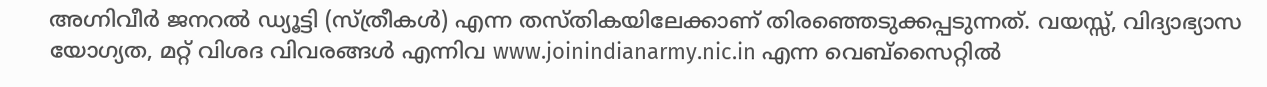അഗ്നിവീർ ജനറൽ ഡ്യൂട്ടി (സ്ത്രീകൾ) എന്ന തസ്തികയിലേക്കാണ് തിരഞ്ഞെടുക്കപ്പടുന്നത്. വയസ്സ്, വിദ്യാഭ്യാസ യോഗ്യത, മറ്റ് വിശദ വിവരങ്ങൾ എന്നിവ www.joinindianarmy.nic.in എന്ന വെബ്സൈറ്റിൽ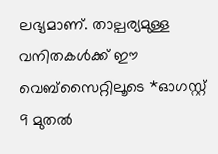ലഭ്യമാണ്. താല്പര്യമുള്ള വനിതകൾക്ക് ഈ വെബ്സൈറ്റിലൂടെ *ഓഗസ്റ്റ് 9 മുതൽ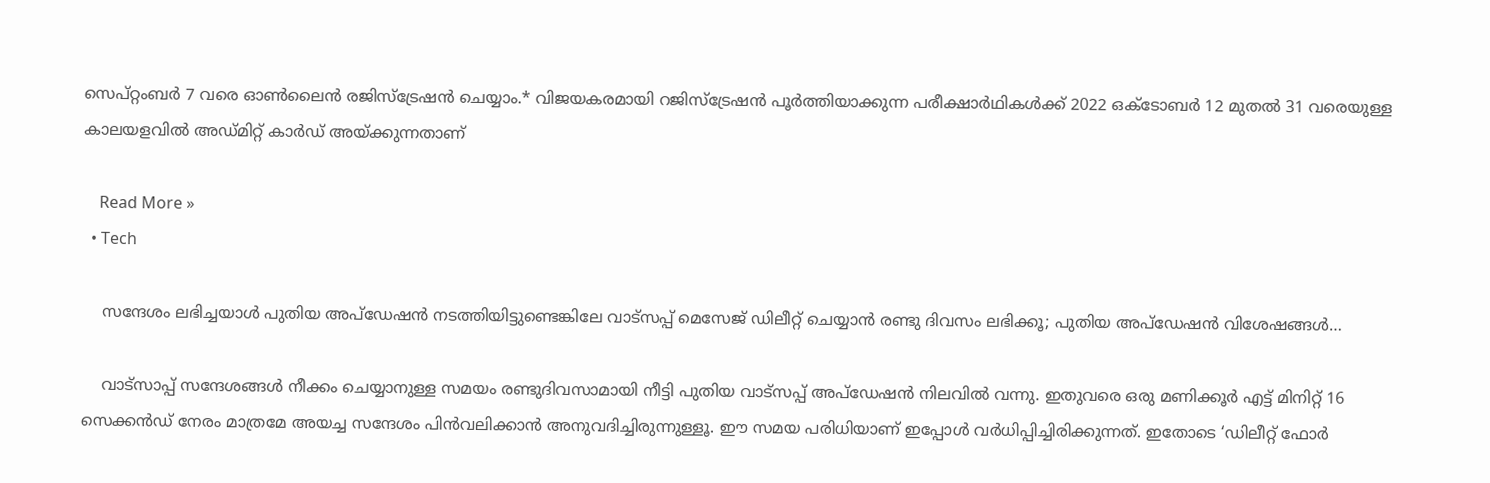സെപ്റ്റംബർ 7 വരെ ഓൺലൈൻ രജിസ്ട്രേഷൻ ചെയ്യാം.* വിജയകരമായി റജിസ്ട്രേഷൻ പൂർത്തിയാക്കുന്ന പരീക്ഷാർഥികൾക്ക് 2022 ഒക്ടോബർ 12 മുതൽ 31 വരെയുള്ള കാലയളവിൽ അഡ്മിറ്റ് കാർഡ് അയ്ക്കുന്നതാണ്

    Read More »
  • Tech

    സന്ദേശം ലഭിച്ചയാള്‍ പുതിയ അപ്‌ഡേഷന്‍ നടത്തിയിട്ടുണ്ടെങ്കിലേ വാട്‌സപ്പ് മെസേജ് ഡിലീറ്റ് ചെയ്യാന്‍ രണ്ടു ദിവസം ലഭിക്കൂ; പുതിയ അപ്‌ഡേഷന്‍ വിശേഷങ്ങള്‍…

    വാട്സാപ്പ് സന്ദേശങ്ങള്‍ നീക്കം ചെയ്യാനുള്ള സമയം രണ്ടുദിവസാമായി നീട്ടി പുതിയ വാട്‌സപ്പ് അപ്‌ഡേഷന്‍ നിലവില്‍ വന്നു. ഇതുവരെ ഒരു മണിക്കൂര്‍ എട്ട് മിനിറ്റ് 16 സെക്കന്‍ഡ് നേരം മാത്രമേ അയച്ച സന്ദേശം പിന്‍വലിക്കാന്‍ അനുവദിച്ചിരുന്നുള്ളൂ. ഈ സമയ പരിധിയാണ് ഇപ്പോള്‍ വര്‍ധിപ്പിച്ചിരിക്കുന്നത്. ഇതോടെ ‘ഡിലീറ്റ് ഫോര്‍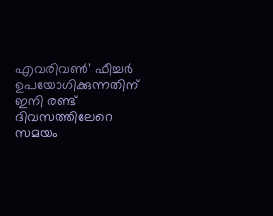എവരിവണ്‍’ ഫീച്ചര്‍ ഉപയോഗിക്കുന്നതിന് ഇനി രണ്ട് ദിവസത്തിലേറെ സമയം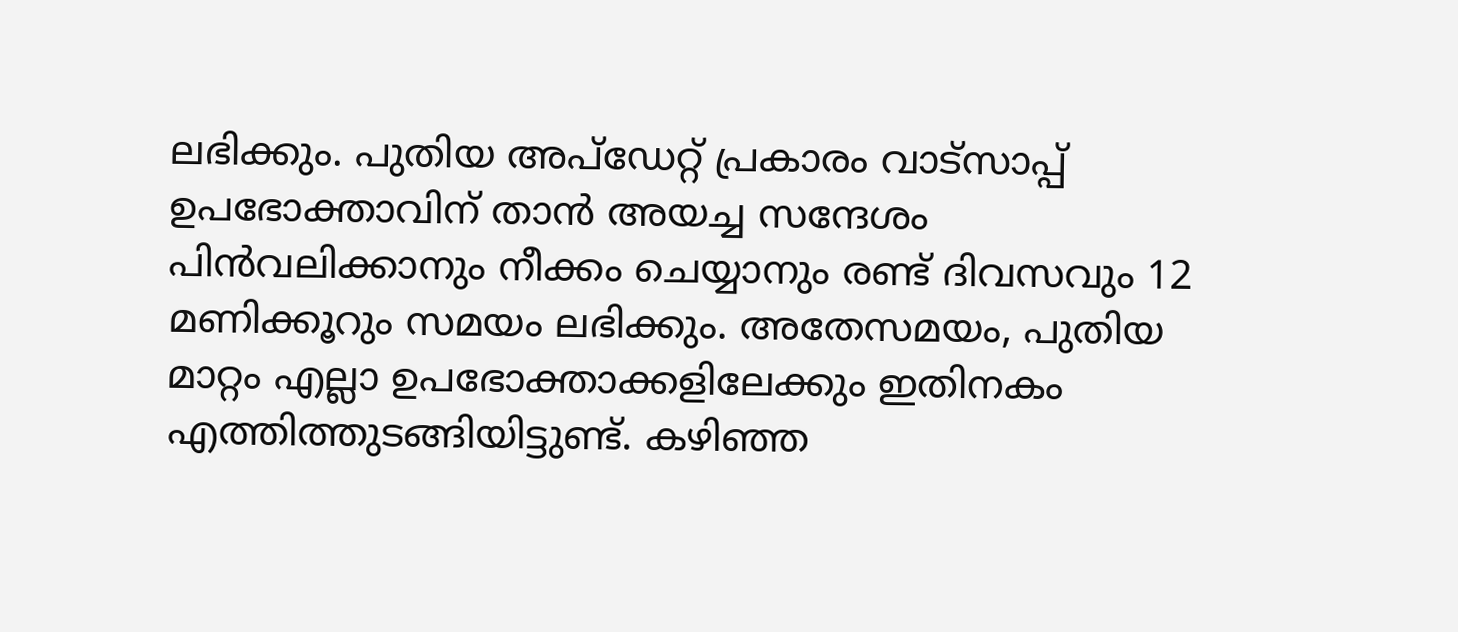ലഭിക്കും. പുതിയ അപ്ഡേറ്റ് പ്രകാരം വാട്സാപ്പ് ഉപഭോക്താവിന് താന്‍ അയച്ച സന്ദേശം പിന്‍വലിക്കാനും നീക്കം ചെയ്യാനും രണ്ട് ദിവസവും 12 മണിക്കൂറും സമയം ലഭിക്കും. അതേസമയം, പുതിയ മാറ്റം എല്ലാ ഉപഭോക്താക്കളിലേക്കും ഇതിനകം എത്തിത്തുടങ്ങിയിട്ടുണ്ട്. കഴിഞ്ഞ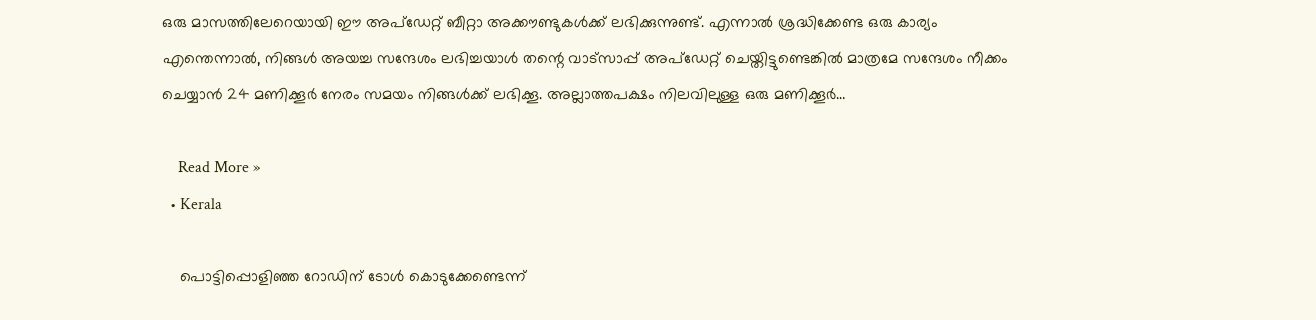ഒരു മാസത്തിലേറെയായി ഈ അപ്ഡേറ്റ് ബീറ്റാ അക്കൗണ്ടുകള്‍ക്ക് ലഭിക്കുന്നുണ്ട്. എന്നാല്‍ ശ്രദ്ധിക്കേണ്ട ഒരു കാര്യം എന്തെന്നാല്‍, നിങ്ങള്‍ അയച്ച സന്ദേശം ലഭിച്ചയാള്‍ തന്റെ വാട്സാപ്പ് അപ്ഡേറ്റ് ചെയ്തിട്ടുണ്ടെങ്കില്‍ മാത്രമേ സന്ദേശം നീക്കം ചെയ്യാന്‍ 24 മണിക്കൂര്‍ നേരം സമയം നിങ്ങള്‍ക്ക് ലഭിക്കൂ. അല്ലാത്തപക്ഷം നിലവിലുള്ള ഒരു മണിക്കൂര്‍…

    Read More »
  • Kerala

    പൊട്ടിപ്പൊളിഞ്ഞ റോഡിന് ടോള്‍ കൊടുക്കേണ്ടെന്ന്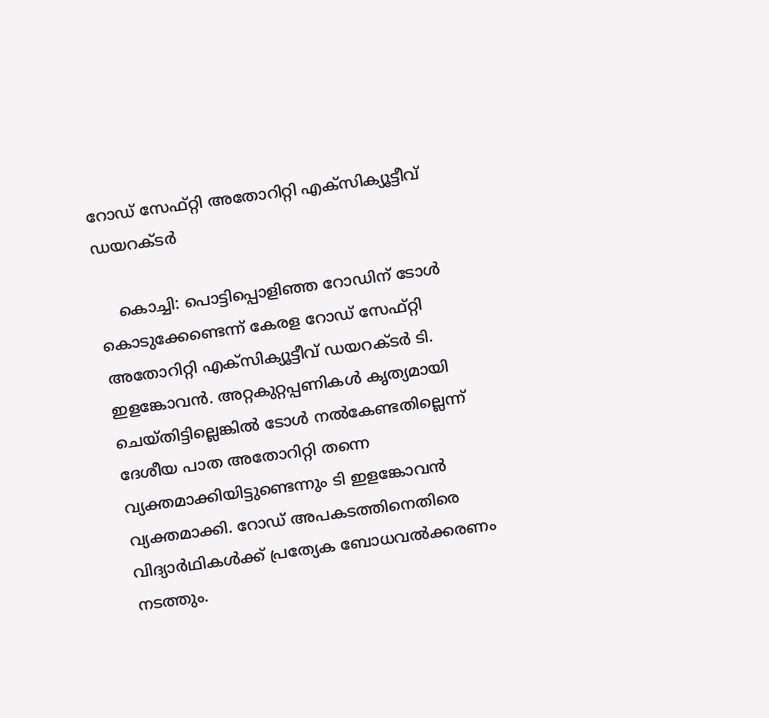റോഡ് സേഫ്റ്റി അതോറിറ്റി എക്‌സിക്യൂട്ടീവ് ഡയറക്ടര്‍

    കൊച്ചി: പൊട്ടിപ്പൊളിഞ്ഞ റോഡിന് ടോള്‍ കൊടുക്കേണ്ടെന്ന് കേരള റോഡ് സേഫ്റ്റി അതോറിറ്റി എക്‌സിക്യൂട്ടീവ് ഡയറക്ടര്‍ ടി. ഇളങ്കോവന്‍. അറ്റകുറ്റപ്പണികള്‍ കൃത്യമായി ചെയ്തിട്ടില്ലെങ്കില്‍ ടോള്‍ നല്‍കേണ്ടതില്ലെന്ന് ദേശീയ പാത അതോറിറ്റി തന്നെ വ്യക്തമാക്കിയിട്ടുണ്ടെന്നും ടി ഇളങ്കോവന്‍ വ്യക്തമാക്കി. റോഡ് അപകടത്തിനെതിരെ വിദ്യാര്‍ഥികള്‍ക്ക് പ്രത്യേക ബോധവല്‍ക്കരണം നടത്തും.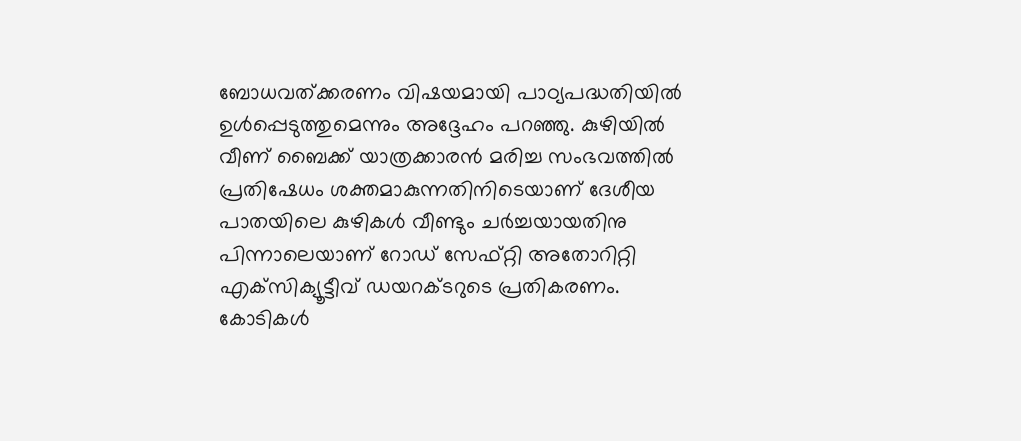ബോധവത്ക്കരണം വിഷയമായി പാഠ്യപദ്ധതിയില്‍ ഉള്‍പ്പെടുത്തുമെന്നും അദ്ദേഹം പറഞ്ഞു. കുഴിയില്‍ വീണ് ബൈക്ക് യാത്രക്കാരന്‍ മരിച്ച സംഭവത്തില്‍ പ്രതിഷേധം ശക്തമാകുന്നതിനിടെയാണ് ദേശീയ പാതയിലെ കുഴികള്‍ വീണ്ടും ചര്‍ച്ചയായതിനു പിന്നാലെയാണ് റോഡ് സേഫ്റ്റി അതോറിറ്റി എക്‌സിക്യൂട്ടീവ് ഡയറക്ടറുടെ പ്രതികരണം. കോടികള്‍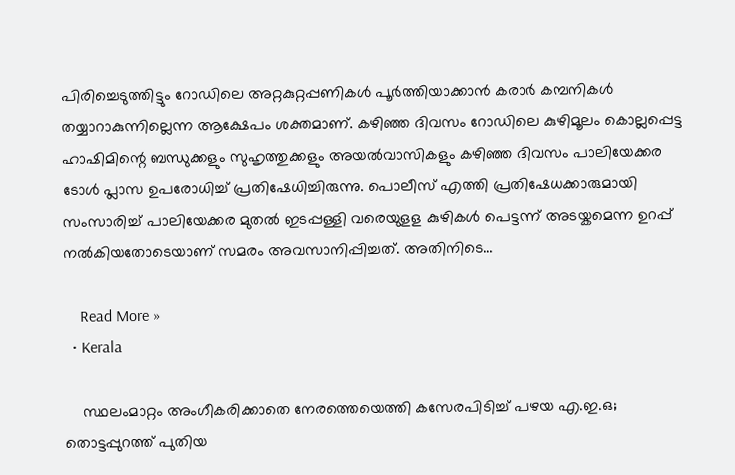പിരിച്ചെടുത്തിട്ടും റോഡിലെ അറ്റകുറ്റപ്പണികള്‍ പൂര്‍ത്തിയാക്കാന്‍ കരാര്‍ കമ്പനികള്‍ തയ്യാറാകുന്നില്ലെന്ന ആക്ഷേപം ശക്തമാണ്. കഴിഞ്ഞ ദിവസം റോഡിലെ കുഴിമൂലം കൊല്ലപ്പെട്ട ഹാഷിമിന്റെ ബന്ധുക്കളും സുഹൃത്തുക്കളും അയല്‍വാസികളും കഴിഞ്ഞ ദിവസം പാലിയേക്കര ടോള്‍ പ്ലാസ ഉപരോധിച്ച് പ്രതിഷേധിച്ചിരുന്നു. പൊലീസ് എത്തി പ്രതിഷേധക്കാരുമായി സംസാരിച്ച് പാലിയേക്കര മുതല്‍ ഇടപ്പള്ളി വരെയുളള കുഴികള്‍ പെട്ടന്ന് അടയ്കമെന്ന ഉറപ്പ് നല്‍കിയതോടെയാണ് സമരം അവസാനിപ്പിച്ചത്. അതിനിടെ…

    Read More »
  • Kerala

    സ്ഥലംമാറ്റം അംഗീകരിക്കാതെ നേരത്തെയെത്തി കസേരപിടിച്ച് പഴയ എ.ഇ.ഒ; തൊട്ടപ്പുറത്ത് പുതിയ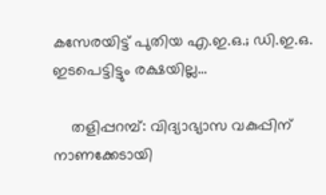കസേരയിട്ട് പുതിയ എ.ഇ.ഒ.; ഡി.ഇ.ഒ. ഇടപെട്ടിട്ടും രക്ഷയില്ല…

    തളിപ്പറമ്പ്: വിദ്യാഭ്യാസ വകുപ്പിന് നാണക്കേടായി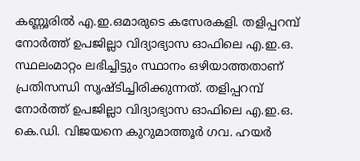കണ്ണൂരില്‍ എ.ഇ.ഒമാരുടെ കസേരകളി. തളിപ്പറമ്പ് നോര്‍ത്ത് ഉപജില്ലാ വിദ്യാഭ്യാസ ഓഫിലെ എ.ഇ.ഒ. സ്ഥലംമാറ്റം ലഭിച്ചിട്ടും സ്ഥാനം ഒഴിയാത്തതാണ് പ്രതിസന്ധി സൃഷ്ടിച്ചിരിക്കുന്നത്. തളിപ്പറമ്പ് നോര്‍ത്ത് ഉപജില്ലാ വിദ്യാഭ്യാസ ഓഫിലെ എ.ഇ.ഒ. കെ.ഡി. വിജയനെ കുറുമാത്തൂര്‍ ഗവ. ഹയര്‍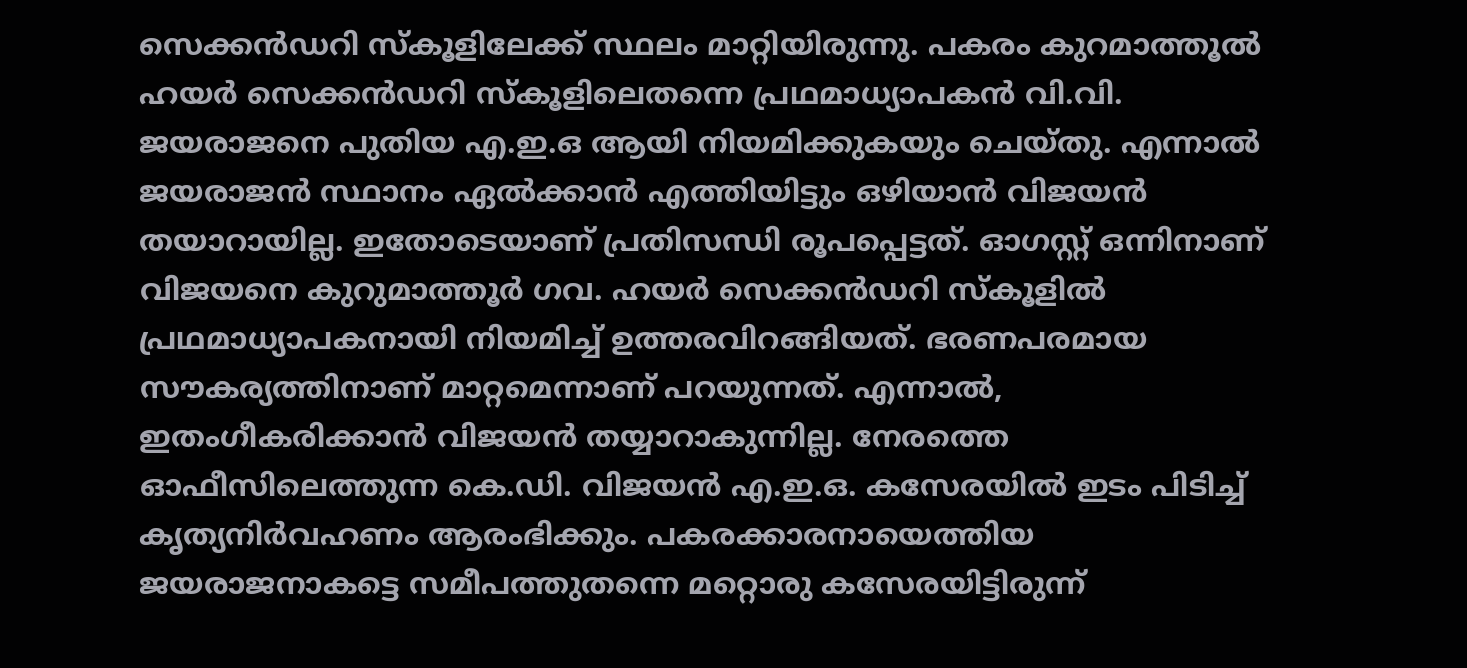സെക്കന്‍ഡറി സ്‌കൂളിലേക്ക് സ്ഥലം മാറ്റിയിരുന്നു. പകരം കുറമാത്തൂല്‍ ഹയര്‍ സെക്കന്‍ഡറി സ്‌കൂളിലെതന്നെ പ്രഥമാധ്യാപകന്‍ വി.വി. ജയരാജനെ പുതിയ എ.ഇ.ഒ ആയി നിയമിക്കുകയും ചെയ്തു. എന്നാല്‍ ജയരാജന്‍ സ്ഥാനം ഏല്‍ക്കാന്‍ എത്തിയിട്ടും ഒഴിയാന്‍ വിജയന്‍ തയാറായില്ല. ഇതോടെയാണ് പ്രതിസന്ധി രൂപപ്പെട്ടത്. ഓഗസ്റ്റ് ഒന്നിനാണ് വിജയനെ കുറുമാത്തൂര്‍ ഗവ. ഹയര്‍ സെക്കന്‍ഡറി സ്‌കൂളില്‍ പ്രഥമാധ്യാപകനായി നിയമിച്ച് ഉത്തരവിറങ്ങിയത്. ഭരണപരമായ സൗകര്യത്തിനാണ് മാറ്റമെന്നാണ് പറയുന്നത്. എന്നാല്‍, ഇതംഗീകരിക്കാന്‍ വിജയന്‍ തയ്യാറാകുന്നില്ല. നേരത്തെ ഓഫീസിലെത്തുന്ന കെ.ഡി. വിജയന്‍ എ.ഇ.ഒ. കസേരയില്‍ ഇടം പിടിച്ച് കൃത്യനിര്‍വഹണം ആരംഭിക്കും. പകരക്കാരനായെത്തിയ ജയരാജനാകട്ടെ സമീപത്തുതന്നെ മറ്റൊരു കസേരയിട്ടിരുന്ന്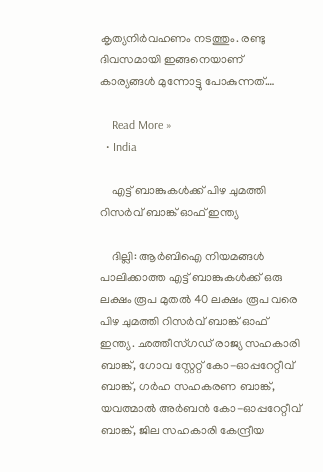കൃത്യനിര്‍വഹണം നടത്തും. രണ്ടു ദിവസമായി ഇങ്ങനെയാണ് കാര്യങ്ങള്‍ മുന്നോട്ടു പോകുന്നത്.…

    Read More »
  • India

    എട്ട് ബാങ്കുകള്‍ക്ക് പിഴ ചുമത്തി റിസര്‍വ് ബാങ്ക് ഓഫ് ഇന്ത്യ

    ദില്ലി: ആര്‍ബിഐ നിയമങ്ങള്‍ പാലിക്കാത്ത എട്ട് ബാങ്കുകള്‍ക്ക് ഒരു ലക്ഷം രൂപ മുതല്‍ 40 ലക്ഷം രൂപ വരെ പിഴ ചുമത്തി റിസര്‍വ് ബാങ്ക് ഓഫ് ഇന്ത്യ. ഛത്തീസ്ഗഡ് രാജ്യ സഹകാരി ബാങ്ക്, ഗോവ സ്റ്റേറ്റ് കോ-ഓപ്പറേറ്റീവ് ബാങ്ക്, ഗര്‍ഹ സഹകരണ ബാങ്ക്, യവത്മാല്‍ അര്‍ബന്‍ കോ-ഓപ്പറേറ്റീവ് ബാങ്ക്, ജില സഹകാരി കേന്ദ്രീയ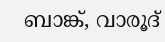ബാങ്ക്, വാരൂദ്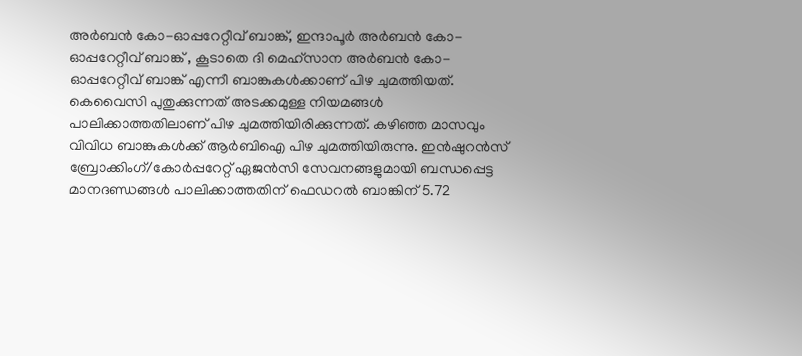അര്‍ബന്‍ കോ-ഓപ്പറേറ്റീവ് ബാങ്ക്, ഇന്ദാപൂര്‍ അര്‍ബന്‍ കോ-ഓപ്പറേറ്റീവ് ബാങ്ക് , കൂടാതെ ദി മെഹ്സാന അര്‍ബന്‍ കോ-ഓപ്പറേറ്റീവ് ബാങ്ക് എന്നീ ബാങ്കുകള്‍ക്കാണ് പിഴ ചുമത്തിയത്. കെവൈസി പുതുക്കുന്നത് അടക്കമുള്ള നിയമങ്ങള്‍ പാലിക്കാത്തതിലാണ് പിഴ ചുമത്തിയിരിക്കുന്നത്. കഴിഞ്ഞ മാസവും വിവിധ ബാങ്കുകള്‍ക്ക് ആര്‍ബിഐ പിഴ ചുമത്തിയിരുന്നു. ഇന്‍ഷുറന്‍സ് ബ്രോക്കിംഗ്/കോര്‍പ്പറേറ്റ് ഏജന്‍സി സേവനങ്ങളുമായി ബന്ധപ്പെട്ട മാനദണ്ഡങ്ങള്‍ പാലിക്കാത്തതിന് ഫെഡറല്‍ ബാങ്കിന് 5.72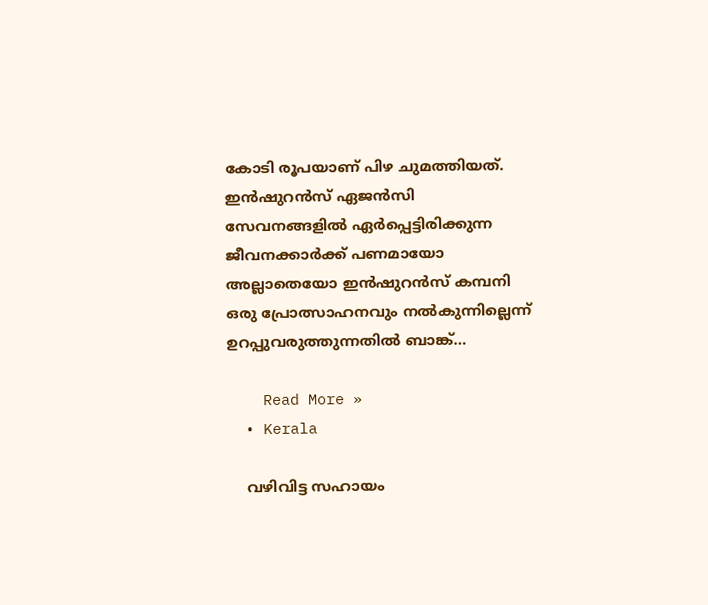കോടി രൂപയാണ് പിഴ ചുമത്തിയത്. ഇന്‍ഷുറന്‍സ് ഏജന്‍സി സേവനങ്ങളില്‍ ഏര്‍പ്പെട്ടിരിക്കുന്ന ജീവനക്കാര്‍ക്ക് പണമായോ അല്ലാതെയോ ഇന്‍ഷുറന്‍സ് കമ്പനി ഒരു പ്രോത്സാഹനവും നല്‍കുന്നില്ലെന്ന് ഉറപ്പുവരുത്തുന്നതില്‍ ബാങ്ക്…

    Read More »
  • Kerala

    വഴിവിട്ട സഹായം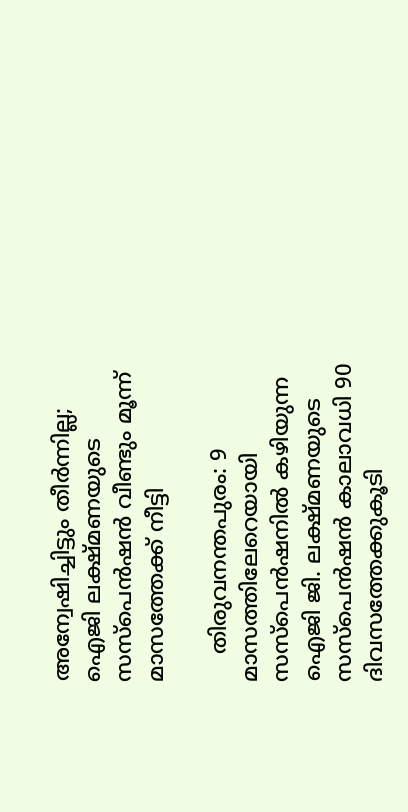അന്വേഷിച്ചിട്ടും തീര്‍ന്നില്ല; ഐജി ലക്ഷ്മണയുടെ സസ്‌പെന്‍ഷന്‍ വീണ്ടും മൂന്ന് മാസത്തേക്ക് നീട്ടി

    തിരുവനന്തപുരം: 9 മാസത്തിലേറെയായി സസ്‌പെന്‍ഷനില്‍ കഴിയുന്ന ഐജി ജി. ലക്ഷ്മണയുടെ സസ്‌പെന്‍ഷന്‍ കാലാവധി 90 ദിവസത്തേക്കുകൂടി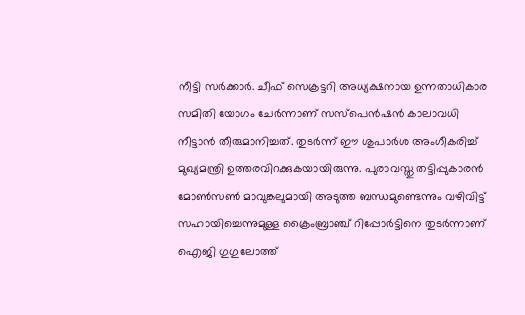നീട്ടി സര്‍ക്കാര്‍. ചീഫ് സെക്രട്ടറി അധ്യക്ഷനായ ഉന്നതാധികാര സമിതി യോഗം ചേര്‍ന്നാണ് സസ്‌പെന്‍ഷന്‍ കാലാവധി നീട്ടാന്‍ തീരുമാനിച്ചത്. തുടര്‍ന്ന് ഈ ശുപാര്‍ശ അംഗീകരിച്ച് മുഖ്യമന്ത്രി ഉത്തരവിറക്കുകയായിരുന്നു. പുരാവസ്തു തട്ടിപ്പുകാരന്‍ മോണ്‍സണ്‍ മാവുങ്കലുമായി അടുത്ത ബന്ധമുണ്ടെന്നും വഴിവിട്ട് സഹായിച്ചെന്നുമുള്ള ക്രൈംബ്രാഞ്ച് റിപ്പോര്‍ട്ടിനെ തുടര്‍ന്നാണ് ഐജി ഗുഗുലോത്ത്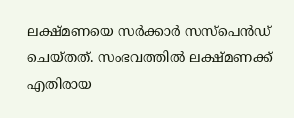ലക്ഷ്മണയെ സര്‍ക്കാര്‍ സസ്‌പെന്‍ഡ് ചെയ്തത്. സംഭവത്തില്‍ ലക്ഷ്മണക്ക് എതിരായ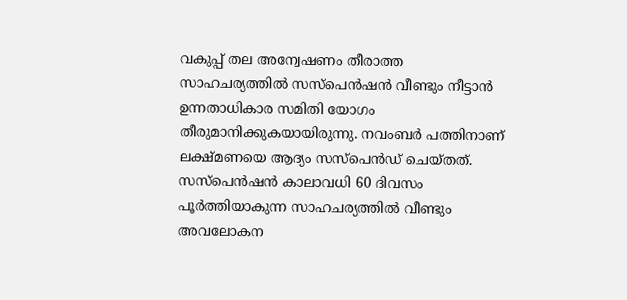വകുപ്പ് തല അന്വേഷണം തീരാത്ത സാഹചര്യത്തില്‍ സസ്‌പെന്‍ഷന്‍ വീണ്ടും നീട്ടാന്‍ ഉന്നതാധികാര സമിതി യോഗം തീരുമാനിക്കുകയായിരുന്നു. നവംബര്‍ പത്തിനാണ് ലക്ഷ്മണയെ ആദ്യം സസ്‌പെന്‍ഡ് ചെയ്തത്. സസ്‌പെന്‍ഷന്‍ കാലാവധി 60 ദിവസം പൂര്‍ത്തിയാകുന്ന സാഹചര്യത്തില്‍ വീണ്ടും അവലോകന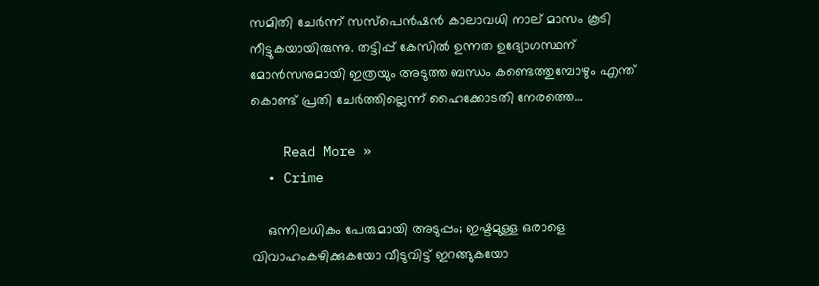സമിതി ചേര്‍ന്ന് സസ്‌പെന്‍ഷന്‍ കാലാവധി നാല് മാസം കൂടി നീട്ടുകയായിരുന്നു. തട്ടിപ്പ് കേസില്‍ ഉന്നത ഉദ്യോഗസ്ഥന് മോന്‍സനുമായി ഇത്രയും അടുത്ത ബന്ധം കണ്ടെത്തുമ്പോഴും എന്ത് കൊണ്ട് പ്രതി ചേര്‍ത്തില്ലെന്ന് ഹൈക്കോടതി നേരത്തെ…

    Read More »
  • Crime

    ഒന്നിലധികം പേരുമായി അടുപ്പം; ഇഷ്ടമുള്ള ഒരാളെ വിവാഹംകഴിക്കുകയോ വീടുവിട്ട് ഇറങ്ങുകയോ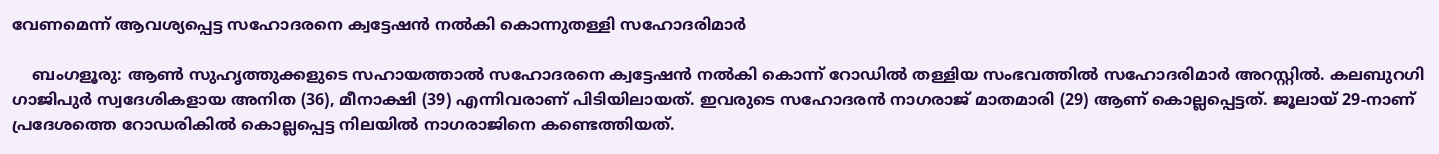വേണമെന്ന് ആവശ്യപ്പെട്ട സഹോദരനെ ക്വട്ടേഷന്‍ നല്‍കി കൊന്നുതള്ളി സഹോദരിമാര്‍

    ബംഗളൂരു: ആണ്‍ സുഹൃത്തുക്കളുടെ സഹായത്താല്‍ സഹോദരനെ ക്വട്ടേഷന്‍ നല്‍കി കൊന്ന് റോഡില്‍ തള്ളിയ സംഭവത്തില്‍ സഹോദരിമാര്‍ അറസ്റ്റില്‍. കലബുറഗി ഗാജിപുര്‍ സ്വദേശികളായ അനിത (36), മീനാക്ഷി (39) എന്നിവരാണ് പിടിയിലായത്. ഇവരുടെ സഹോദരന്‍ നാഗരാജ് മാതമാരി (29) ആണ് കൊല്ലപ്പെട്ടത്. ജൂലായ് 29-നാണ് പ്രദേശത്തെ റോഡരികില്‍ കൊല്ലപ്പെട്ട നിലയില്‍ നാഗരാജിനെ കണ്ടെത്തിയത്.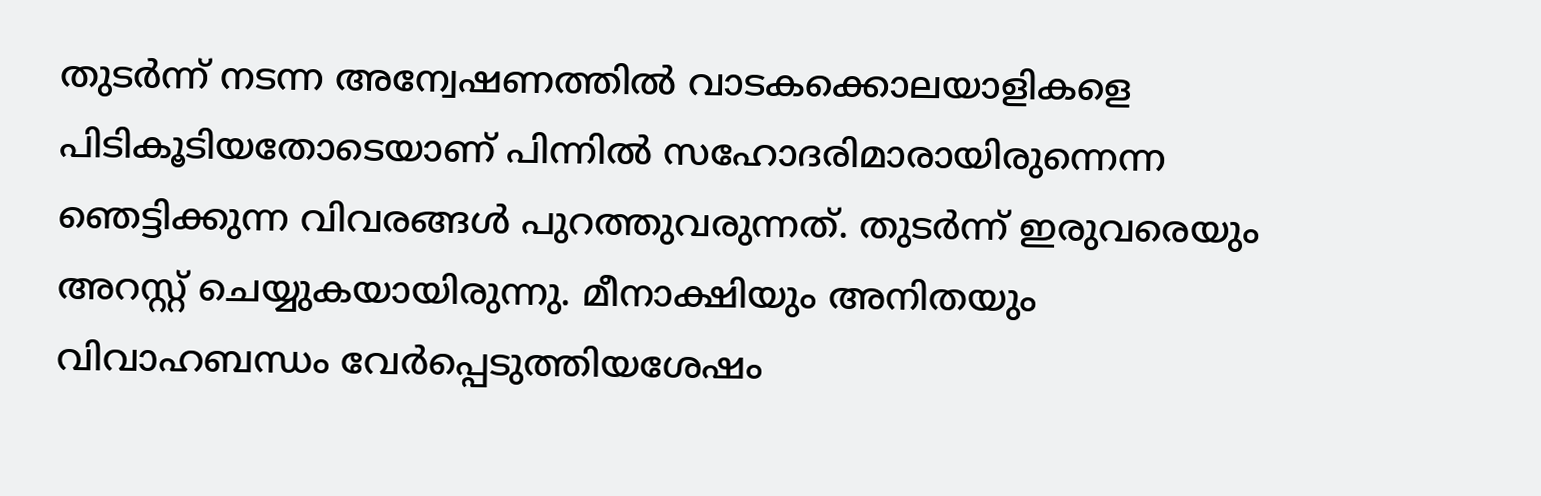തുടര്‍ന്ന് നടന്ന അന്വേഷണത്തില്‍ വാടകക്കൊലയാളികളെ പിടികൂടിയതോടെയാണ് പിന്നില്‍ സഹോദരിമാരായിരുന്നെന്ന ഞെട്ടിക്കുന്ന വിവരങ്ങള്‍ പുറത്തുവരുന്നത്. തുടര്‍ന്ന് ഇരുവരെയും അറസ്റ്റ് ചെയ്യുകയായിരുന്നു. മീനാക്ഷിയും അനിതയും വിവാഹബന്ധം വേര്‍പ്പെടുത്തിയശേഷം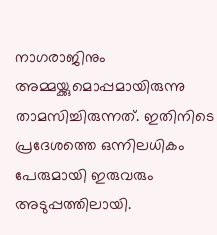നാഗരാജിനും അമ്മയ്ക്കുമൊപ്പമായിരുന്നു താമസിച്ചിരുന്നത്. ഇതിനിടെ പ്രദേശത്തെ ഒന്നിലധികം പേരുമായി ഇരുവരും അടുപ്പത്തിലായി.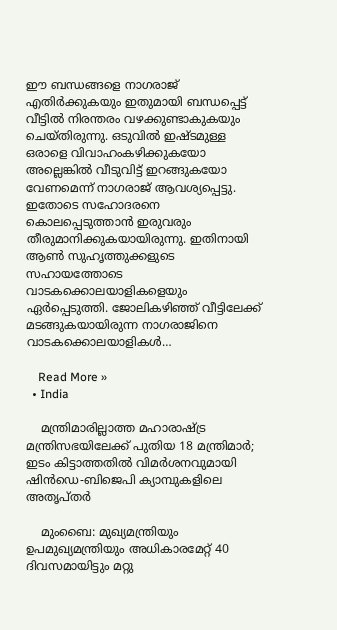ഈ ബന്ധങ്ങളെ നാഗരാജ് എതിര്‍ക്കുകയും ഇതുമായി ബന്ധപ്പെട്ട് വീട്ടില്‍ നിരന്തരം വഴക്കുണ്ടാകുകയും ചെയ്തിരുന്നു. ഒടുവില്‍ ഇഷ്ടമുള്ള ഒരാളെ വിവാഹംകഴിക്കുകയോ അല്ലെങ്കില്‍ വീടുവിട്ട് ഇറങ്ങുകയോ വേണമെന്ന് നാഗരാജ് ആവശ്യപ്പെട്ടു. ഇതോടെ സഹോദരനെ കൊലപ്പെടുത്താന്‍ ഇരുവരും തീരുമാനിക്കുകയായിരുന്നു. ഇതിനായി ആണ്‍ സുഹൃത്തുക്കളുടെ സഹായത്തോടെ വാടകക്കൊലയാളികളെയും ഏര്‍പ്പെടുത്തി. ജോലികഴിഞ്ഞ് വീട്ടിലേക്ക് മടങ്ങുകയായിരുന്ന നാഗരാജിനെ വാടകക്കൊലയാളികള്‍…

    Read More »
  • India

    മന്ത്രിമാരില്ലാത്ത മഹാരാഷ്ട്ര മന്ത്രിസഭയിലേക്ക് പുതിയ 18 മന്ത്രിമാര്‍; ഇടം കിട്ടാത്തതില്‍ വിമര്‍ശനവുമായി ഷിന്‍ഡെ-ബിജെപി ക്യാമ്പുകളിലെ അതൃപ്തര്‍

    മുംബൈ: മുഖ്യമന്ത്രിയും ഉപമുഖ്യമന്ത്രിയും അധികാരമേറ്റ് 40 ദിവസമായിട്ടും മറ്റു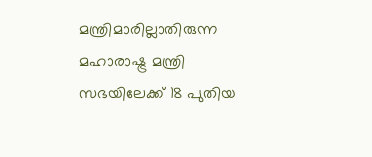മന്ത്രിമാരില്ലാതിരുന്ന മഹാരാഷ്ട്ര മന്ത്രി സഭയിലേക്ക് 18 പുതിയ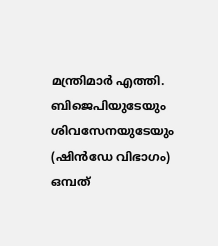മന്ത്രിമാര്‍ എത്തി. ബിജെപിയുടേയും ശിവസേനയുടേയും (ഷിന്‍ഡേ വിഭാഗം) ഒമ്പത്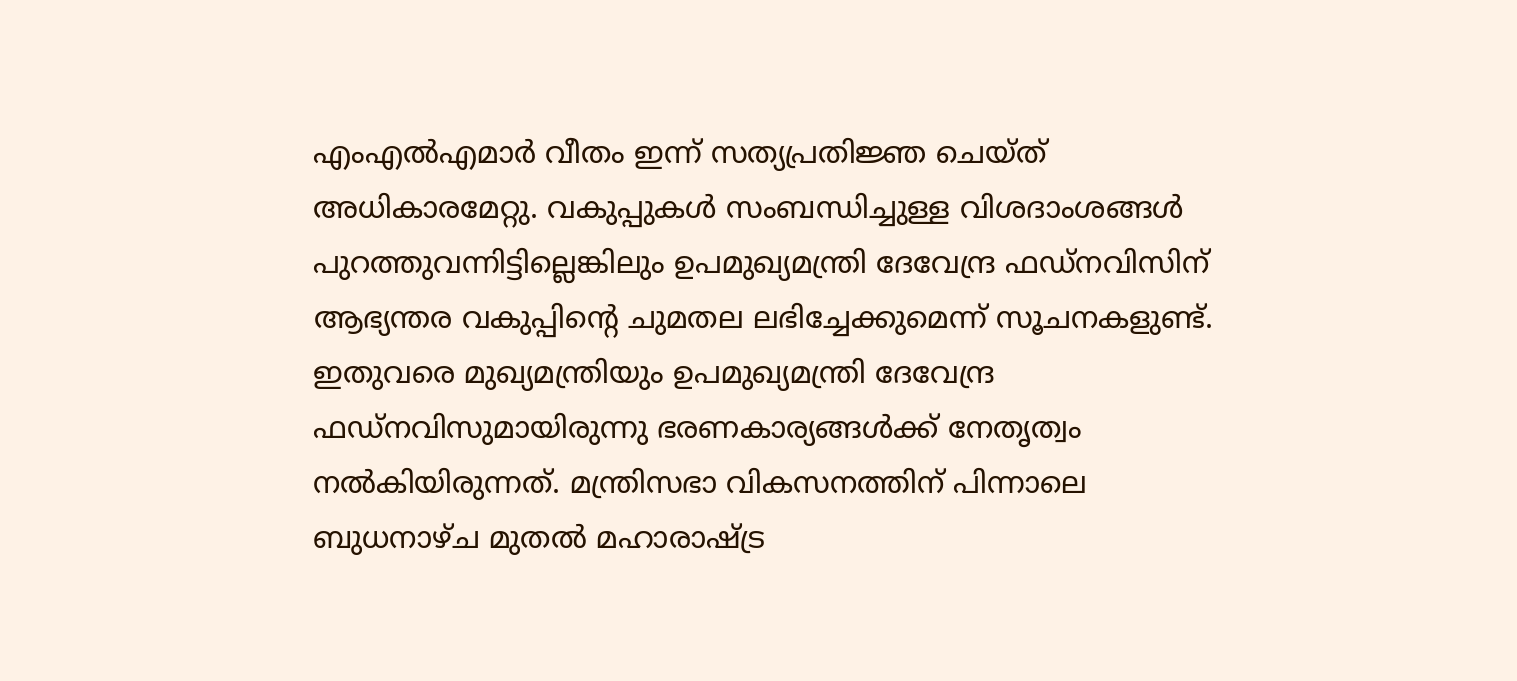എംഎല്‍എമാര്‍ വീതം ഇന്ന് സത്യപ്രതിജ്ഞ ചെയ്ത് അധികാരമേറ്റു. വകുപ്പുകള്‍ സംബന്ധിച്ചുള്ള വിശദാംശങ്ങള്‍ പുറത്തുവന്നിട്ടില്ലെങ്കിലും ഉപമുഖ്യമന്ത്രി ദേവേന്ദ്ര ഫഡ്നവിസിന് ആഭ്യന്തര വകുപ്പിന്റെ ചുമതല ലഭിച്ചേക്കുമെന്ന് സൂചനകളുണ്ട്. ഇതുവരെ മുഖ്യമന്ത്രിയും ഉപമുഖ്യമന്ത്രി ദേവേന്ദ്ര ഫഡ്നവിസുമായിരുന്നു ഭരണകാര്യങ്ങള്‍ക്ക് നേതൃത്വം നല്‍കിയിരുന്നത്. മന്ത്രിസഭാ വികസനത്തിന് പിന്നാലെ ബുധനാഴ്ച മുതല്‍ മഹാരാഷ്ട്ര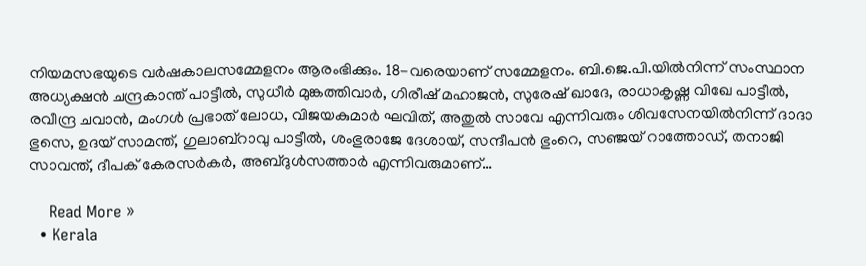നിയമസഭയുടെ വര്‍ഷകാലസമ്മേളനം ആരംഭിക്കും. 18-വരെയാണ് സമ്മേളനം. ബി.ജെ.പി.യില്‍നിന്ന് സംസ്ഥാന അധ്യക്ഷന്‍ ചന്ദ്രകാന്ത് പാട്ടീല്‍, സുധീര്‍ മുങ്കത്തിവാര്‍, ഗിരീഷ് മഹാജന്‍, സുരേഷ് ഖാദേ, രാധാകൃഷ്ണ വിഖേ പാട്ടീല്‍, രവീന്ദ്ര ചവാന്‍, മംഗള്‍ പ്രഭാത് ലോധ, വിജയകുമാര്‍ ഘവിത്, അതുല്‍ സാവേ എന്നിവരും ശിവസേനയില്‍നിന്ന് ദാദാ ഭുസെ, ഉദയ് സാമന്ത്, ഗുലാബ്‌റാവു പാട്ടീല്‍, ശംഭുരാജേ ദേശായ്, സന്ദീപന്‍ ഭുംറെ, സഞ്ജയ് റാത്തോഡ്, തനാജി സാവന്ത്, ദീപക് കേരസര്‍കര്‍, അബ്ദുള്‍സത്താര്‍ എന്നിവരുമാണ്…

    Read More »
  • Kerala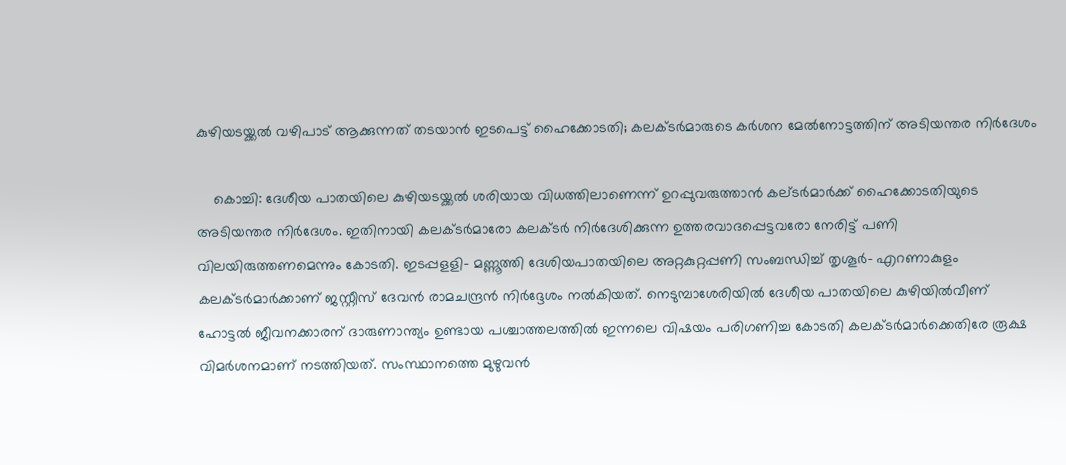കുഴിയടയ്ക്കല്‍ വഴിപാട് ആക്കുന്നത് തടയാന്‍ ഇടപെട്ട് ഹൈക്കോടതി; കലക്ടര്‍മാരുടെ കര്‍ശന മേല്‍നോട്ടത്തിന് അടിയന്തര നിര്‍ദേശം

    കൊച്ചി: ദേശീയ പാതയിലെ കുഴിയടയ്ക്കല്‍ ശരിയായ വിധത്തിലാണെന്ന് ഉറപ്പുവരുത്താന്‍ കല്ടര്‍മാര്‍ക്ക് ഹൈക്കോടതിയുടെ അടിയന്തര നിര്‍ദേശം. ഇതിനായി കലക്ടര്‍മാരോ കലക്ടര്‍ നിര്‍ദേശിക്കുന്ന ഉത്തരവാദപ്പെട്ടവരോ നേരിട്ട് പണി വിലയിരുത്തണമെന്നും കോടതി. ഇടപ്പളളി- മണ്ണൂത്തി ദേശിയപാതയിലെ അറ്റകുറ്റപ്പണി സംബന്ധിച്ച് തൃശൂര്‍- എറണാകുളം കലക്ടര്‍മാര്‍ക്കാണ് ജസ്റ്റീസ് ദേവന്‍ രാമചന്ദ്രന്‍ നിര്‍ദ്ദേശം നല്‍കിയത്. നെടുമ്പാശേരിയില്‍ ദേശീയ പാതയിലെ കുഴിയില്‍വീണ് ഹോട്ടല്‍ ജീവനക്കാരന് ദാരുണാന്ത്യം ഉണ്ടായ പശ്ചാത്തലത്തില്‍ ഇന്നലെ വിഷയം പരിഗണിച്ച കോടതി കലക്ടര്‍മാര്‍ക്കെതിരേ രൂക്ഷ വിമര്‍ശനമാണ് നടത്തിയത്. സംസ്ഥാനത്തെ മുഴുവന്‍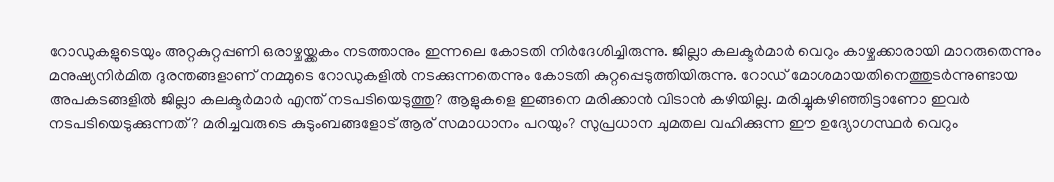റോഡുകളുടെയും അറ്റകുറ്റപ്പണി ഒരാഴ്ചയ്ക്കകം നടത്താനും ഇന്നലെ കോടതി നിര്‍ദേശിച്ചിരുന്നു. ജില്ലാ കലക്ടര്‍മാര്‍ വെറും കാഴ്ചക്കാരായി മാറരുതെന്നും മനുഷ്യനിര്‍മിത ദുരന്തങ്ങളാണ് നമ്മുടെ റോഡുകളില്‍ നടക്കുന്നതെന്നും കോടതി കുറ്റപ്പെടുത്തിയിരുന്നു. റോഡ് മോശമായതിനെത്തുടര്‍ന്നുണ്ടായ അപകടങ്ങളില്‍ ജില്ലാ കലക്ടര്‍മാര്‍ എന്ത് നടപടിയെടുത്തു? ആളുകളെ ഇങ്ങനെ മരിക്കാന്‍ വിടാന്‍ കഴിയില്ല. മരിച്ചുകഴിഞ്ഞിട്ടാണോ ഇവര്‍ നടപടിയെടുക്കുന്നത്? മരിച്ചവരുടെ കുടുംബങ്ങളോട് ആര് സമാധാനം പറയും? സുപ്രധാന ചുമതല വഹിക്കുന്ന ഈ ഉദ്യോഗസ്ഥര്‍ വെറും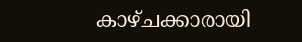കാഴ്ചക്കാരായി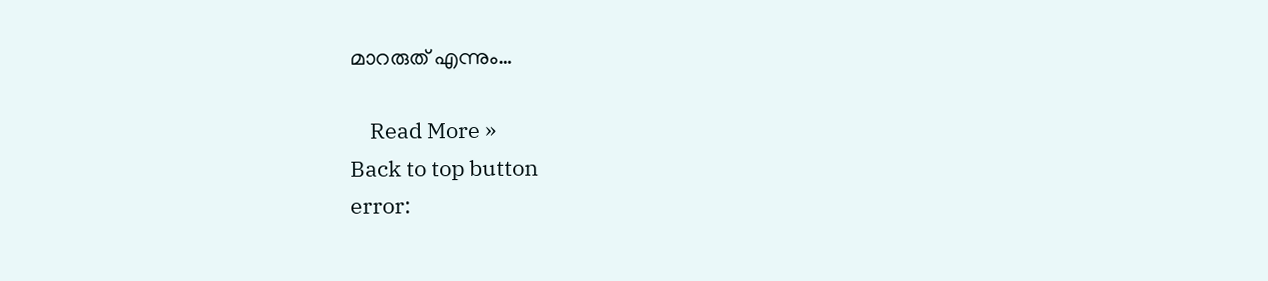മാറരുത് എന്നും…

    Read More »
Back to top button
error: